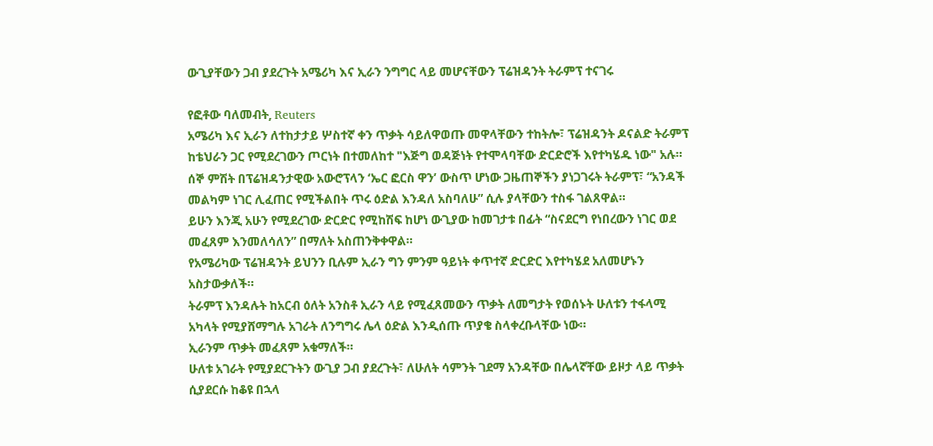ውጊያቸውን ጋብ ያደረጉት አሜሪካ እና ኢራን ንግግር ላይ መሆናቸውን ፕሬዝዳንት ትራምፕ ተናገሩ

የፎቶው ባለመብት, Reuters
አሜሪካ እና ኢራን ለተከታታይ ሦስተኛ ቀን ጥቃት ሳይለዋወጡ መዋላቸውን ተከትሎ፣ ፕሬዝዳንት ዶናልድ ትራምፕ ከቴህራን ጋር የሚደረገውን ጦርነት በተመለከተ "እጅግ ወዳጅነት የተሞላባቸው ድርድሮች እየተካሄዱ ነው" አሉ።
ሰኞ ምሽት በፕሬዝዳንታዊው አውሮፕላን ‘ኤር ፎርስ ዋን’ ውስጥ ሆነው ጋዜጠኞችን ያነጋገሩት ትራምፕ፣ “አንዳች መልካም ነገር ሊፈጠር የሚችልበት ጥሩ ዕድል እንዳለ አስባለሁ” ሲሉ ያላቸውን ተስፋ ገልጸዋል።
ይሁን እንጂ አሁን የሚደረገው ድርድር የሚከሽፍ ከሆነ ውጊያው ከመገታቱ በፊት “ስናደርግ የነበረውን ነገር ወደ መፈጸም እንመለሳለን” በማለት አስጠንቅቀዋል።
የአሜሪካው ፕሬዝዳንት ይህንን ቢሉም ኢራን ግን ምንም ዓይነት ቀጥተኛ ድርድር እየተካሄደ አለመሆኑን አስታውቃለች።
ትራምፕ እንዳሉት ከአርብ ዕለት አንስቶ ኢራን ላይ የሚፈጸመውን ጥቃት ለመግታት የወሰኑት ሁለቱን ተፋላሚ አካላት የሚያሸማግሉ አገራት ለንግግሩ ሌላ ዕድል እንዲሰጡ ጥያቄ ስላቀረቡላቸው ነው።
ኢራንም ጥቃት መፈጸም አቁማለች።
ሁለቱ አገራት የሚያደርጉትን ውጊያ ጋብ ያደረጉት፣ ለሁለት ሳምንት ገደማ አንዳቸው በሌላኛቸው ይዞታ ላይ ጥቃት ሲያደርሱ ከቆዩ በኋላ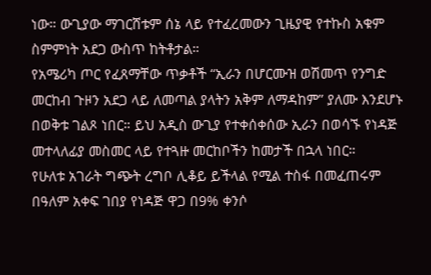ነው። ውጊያው ማገርሸቱም ሰኔ ላይ የተፈረመውን ጊዜያዊ የተኩስ አቁም ስምምነት አደጋ ውስጥ ከትቶታል።
የአሜሪካ ጦር የፈጸማቸው ጥቃቶች “ኢራን በሆርሙዝ ወሽመጥ የንግድ መርከብ ጉዞን አደጋ ላይ ለመጣል ያላትን አቅም ለማዳከም” ያለሙ እንደሆኑ በወቅቱ ገልጾ ነበር። ይህ አዲስ ውጊያ የተቀሰቀሰው ኢራን በወሳኙ የነዳጅ መተላለፊያ መስመር ላይ የተጓዙ መርከቦችን ከመታች በኋላ ነበር።
የሁለቱ አገራት ግጭት ረግቦ ሊቆይ ይችላል የሚል ተስፋ በመፈጠሩም በዓለም አቀፍ ገበያ የነዳጅ ዋጋ በ9% ቀንሶ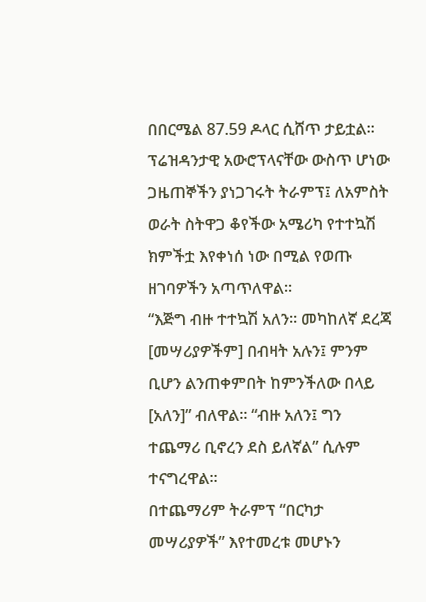በበርሜል 87.59 ዶላር ሲሸጥ ታይቷል።
ፕሬዝዳንታዊ አውሮፕላናቸው ውስጥ ሆነው ጋዜጠኞችን ያነጋገሩት ትራምፕ፤ ለአምስት ወራት ስትዋጋ ቆየችው አሜሪካ የተተኳሽ ክምችቷ እየቀነሰ ነው በሚል የወጡ ዘገባዎችን አጣጥለዋል።
“እጅግ ብዙ ተተኳሽ አለን። መካከለኛ ደረጃ [መሣሪያዎችም] በብዛት አሉን፤ ምንም ቢሆን ልንጠቀምበት ከምንችለው በላይ [አለን]” ብለዋል። “ብዙ አለን፤ ግን ተጨማሪ ቢኖረን ደስ ይለኛል” ሲሉም ተናግረዋል።
በተጨማሪም ትራምፕ “በርካታ መሣሪያዎች” እየተመረቱ መሆኑን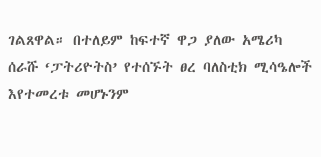ገልጸዋል። በተለይም ከፍተኛ ዋጋ ያለው አሜሪካ ሰራሹ ‘ፓትሪዮትስ’ የተሰኙት ፀረ ባለስቲክ ሚሳዔሎች እየተመረቱ መሆኑንም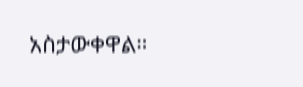አስታውቀዋል።